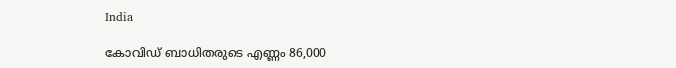India

കോവിഡ് ബാധിതരുടെ എണ്ണം 86,000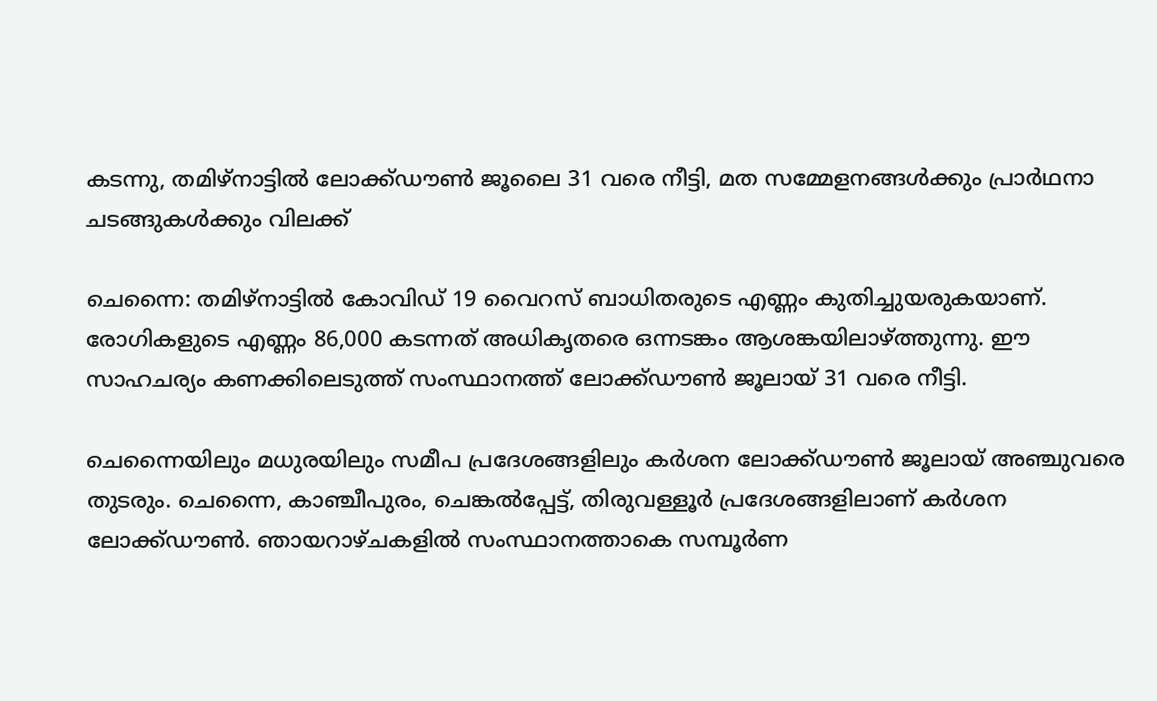കടന്നു, തമിഴ്‌നാട്ടില്‍ ലോക്ക്ഡൗണ്‍ ജൂലൈ 31 വരെ നീട്ടി, മത സമ്മേളനങ്ങള്‍ക്കും പ്രാര്‍ഥനാ ചടങ്ങുകള്‍ക്കും വിലക്ക്

ചെന്നൈ: തമിഴ്‌നാട്ടില്‍ കോവിഡ് 19 വൈറസ് ബാധിതരുടെ എണ്ണം കുതിച്ചുയരുകയാണ്. രോഗികളുടെ എണ്ണം 86,000 കടന്നത് അധികൃതരെ ഒന്നടങ്കം ആശങ്കയിലാഴ്ത്തുന്നു. ഈ സാഹചര്യം കണക്കിലെടുത്ത് സംസ്ഥാനത്ത് ലോക്ക്ഡൗണ്‍ ജൂലായ് 31 വരെ നീട്ടി.

ചെന്നൈയിലും മധുരയിലും സമീപ പ്രദേശങ്ങളിലും കര്‍ശന ലോക്ക്ഡൗണ്‍ ജൂലായ് അഞ്ചുവരെ തുടരും. ചെന്നൈ, കാഞ്ചീപുരം, ചെങ്കല്‍പ്പേട്ട്, തിരുവള്ളൂര്‍ പ്രദേശങ്ങളിലാണ് കര്‍ശന ലോക്ക്ഡൗണ്‍. ഞായറാഴ്ചകളില്‍ സംസ്ഥാനത്താകെ സമ്പൂര്‍ണ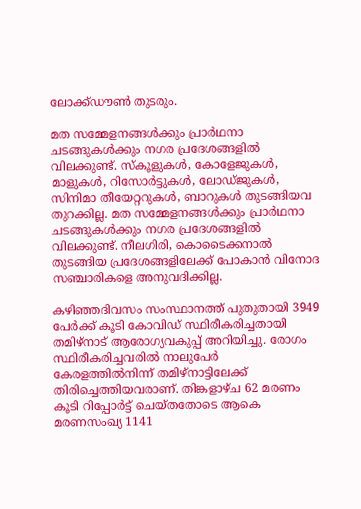ലോക്ക്ഡൗണ്‍ തുടരും.

മത സമ്മേളനങ്ങള്‍ക്കും പ്രാര്‍ഥനാ ചടങ്ങുകള്‍ക്കും നഗര പ്രദേശങ്ങളില്‍ വിലക്കുണ്ട്. സ്‌കൂളുകള്‍, കോളേജുകള്‍, മാളുകള്‍, റിസോര്‍ട്ടുകള്‍, ലോഡ്ജുകള്‍, സിനിമാ തീയേറ്ററുകള്‍, ബാറുകള്‍ തുടങ്ങിയവ തുറക്കില്ല. മത സമ്മേളനങ്ങള്‍ക്കും പ്രാര്‍ഥനാ ചടങ്ങുകള്‍ക്കും നഗര പ്രദേശങ്ങളില്‍ വിലക്കുണ്ട്. നീലഗിരി, കൊടൈക്കനാല്‍ തുടങ്ങിയ പ്രദേശങ്ങളിലേക്ക് പോകാന്‍ വിനോദ സഞ്ചാരികളെ അനുവദിക്കില്ല.

കഴിഞ്ഞദിവസം സംസ്ഥാനത്ത് പുതുതായി 3949 പേര്‍ക്ക് കൂടി കോവിഡ് സ്ഥിരീകരിച്ചതായി തമിഴ്‌നാട് ആരോഗ്യവകുപ്പ് അറിയിച്ചു. രോഗം സ്ഥിരീകരിച്ചവരില്‍ നാലുപേര്‍ കേരളത്തില്‍നിന്ന് തമിഴ്‌നാട്ടിലേക്ക് തിരിച്ചെത്തിയവരാണ്. തിങ്കളാഴ്ച 62 മരണം കൂടി റിപ്പോര്‍ട്ട് ചെയ്തതോടെ ആകെ മരണസംഖ്യ 1141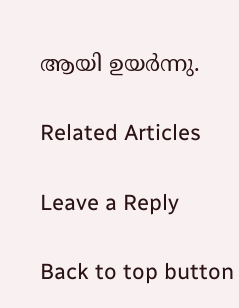ആയി ഉയര്‍ന്നു.

Related Articles

Leave a Reply

Back to top button